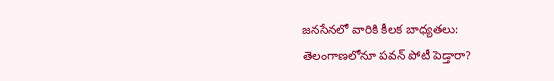జనసేనలో వారికి కీలక బాధ్యతలు: తెలంగాణలోనూ పవన్ పోటీ పెడ్తారా?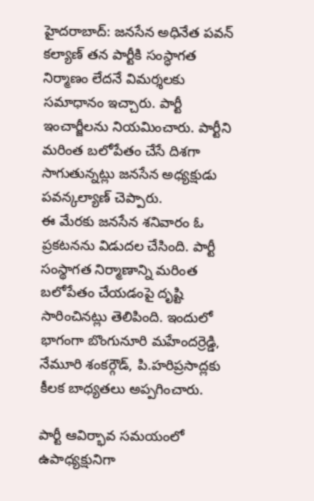హైదరాబాద్: జనసేన అధినేత పవన్ కల్యాణ్ తన పార్టీకి సంస్ధాగత నిర్మాణం లేదనే విమర్శలకు సమాధానం ఇచ్చారు. పార్టీ ఇంచార్జీలను నియమించారు. పార్టీని మరింత బలోపేతం చేసే దిశగా సాగుతున్నట్లు జనసేన అధ్యక్షుడు పవన్కల్యాణ్ చెప్పారు.
ఈ మేరకు జనసేన శనివారం ఓ ప్రకటనను విడుదల చేసింది. పార్టీ సంస్థాగత నిర్మాణాన్ని మరింత బలోపేతం చేయడంపై దృష్టి సారించినట్లు తెలిపింది. ఇందులో భాగంగా బొంగునూరి మహేందర్రెడ్డి, నేమూరి శంకర్గౌడ్, పి.హరిప్రసాద్లకు కీలక బాధ్యతలు అప్పగించారు.

పార్టీ ఆవిర్భావ సమయంలో ఉపాధ్యక్షునిగా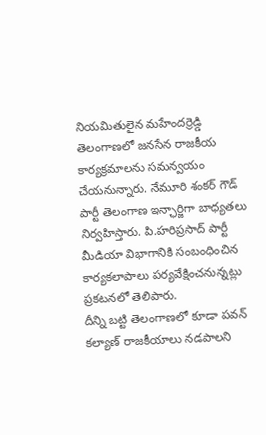నియమితులైన మహేందర్రెడ్డి తెలంగాణలో జనసేన రాజకీయ కార్యక్రమాలను సమన్వయం చేయనున్నారు. నేమూరి శంకర్ గౌడ్ పార్టీ తెలంగాణ ఇన్ఛార్జిగా బాధ్యతలు నిర్వహిస్తారు. పి.హరిప్రసాద్ పార్టీ మీడియా విభాగానికి సంబంధించిన కార్యకలాపాలు పర్యవేక్షించనున్నట్లు ప్రకటనలో తెలిపారు.
దీన్ని బట్టి తెలంగాణలో కూడా పవన్ కల్యాణ్ రాజకీయాలు నడపాలని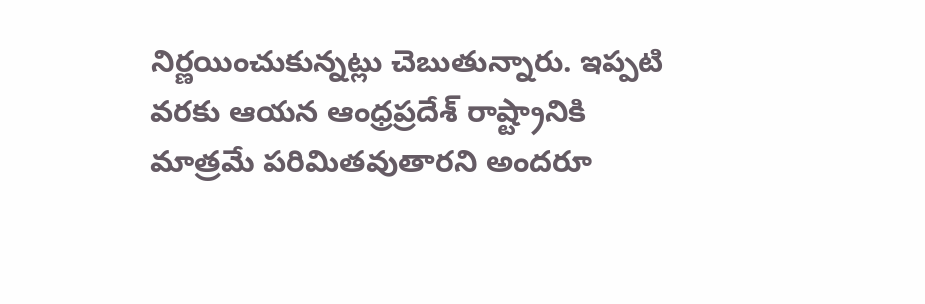నిర్ణయించుకున్నట్లు చెబుతున్నారు. ఇప్పటి వరకు ఆయన ఆంధ్రప్రదేశ్ రాష్ట్రానికి మాత్రమే పరిమితవుతారని అందరూ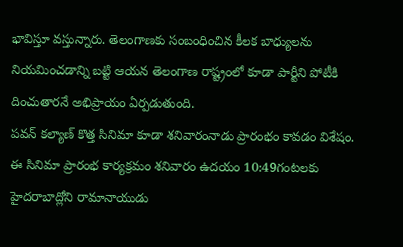భావిస్తూ వస్తున్నారు. తెలంగాణకు సంబంధించిన కీలక బాధ్యులను నియమించడాన్ని బట్టి ఆయన తెలంగాణ రాష్ట్రంలో కూడా పార్టీని పోటీకి దించుతారనే అభిప్రాయం ఏర్పడుతుంది.
పవన్ కల్యాణ్ కొత్త సినిమా కూడా శనివారంనాడు ప్రారంభం కావడం విశేషం. ఈ సినిమా ప్రారంభ కార్యక్రమం శనివారం ఉదయం 10:49గంటలకు హైదరాబాద్లోని రామానాయుడు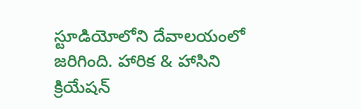స్టూడియోలోని దేవాలయంలో జరిగింది. హారిక & హాసిని క్రియేషన్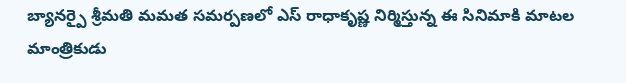బ్యానర్పై శ్రీమతి మమత సమర్పణలో ఎస్ రాధాకృష్ణ నిర్మిస్తున్న ఈ సినిమాకి మాటల మాంత్రికుడు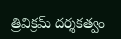త్రివిక్రమ్ దర్శకత్వం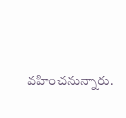వహించనున్నారు.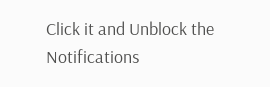Click it and Unblock the Notifications